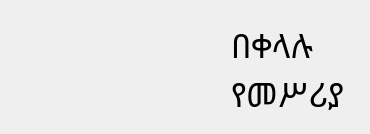በቀላሉ የመሥሪያ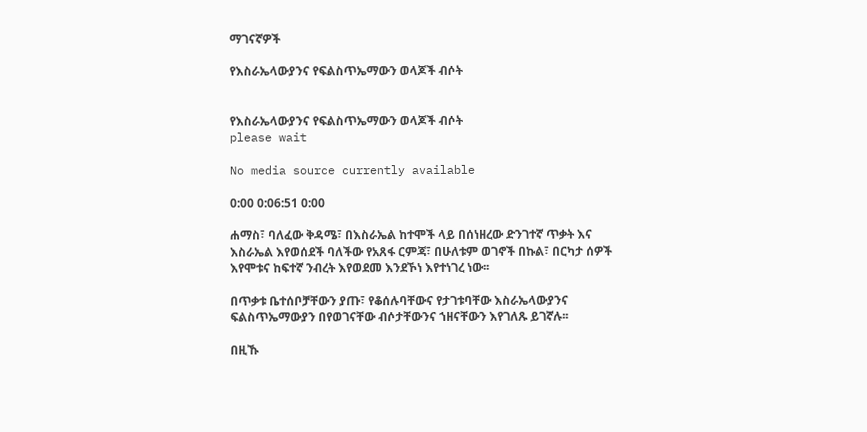ማገናኛዎች

የእስራኤላውያንና የፍልስጥኤማውን ወላጆች ብሶት


የእስራኤላውያንና የፍልስጥኤማውን ወላጆች ብሶት
please wait

No media source currently available

0:00 0:06:51 0:00

ሐማስ፣ ባለፈው ቅዳሜ፣ በእስራኤል ከተሞች ላይ በሰነዘረው ድንገተኛ ጥቃት እና እስራኤል እየወሰደች ባለችው የአጸፋ ርምጃ፣ በሁለቱም ወገኖች በኩል፣ በርካታ ሰዎች እየሞቱና ከፍተኛ ንብረት እየወደመ እንደኾነ እየተነገረ ነው፡፡

በጥቃቱ ቤተሰቦቻቸውን ያጡ፣ የቆሰሉባቸውና የታገቱባቸው እስራኤላውያንና ፍልስጥኤማውያን በየወገናቸው ብሶታቸውንና ኀዘናቸውን እየገለጹ ይገኛሉ፡፡

በዚኹ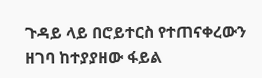ጉዳይ ላይ በሮይተርስ የተጠናቀረውን ዘገባ ከተያያዘው ፋይል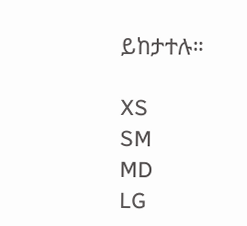ይከታተሉ።

XS
SM
MD
LG